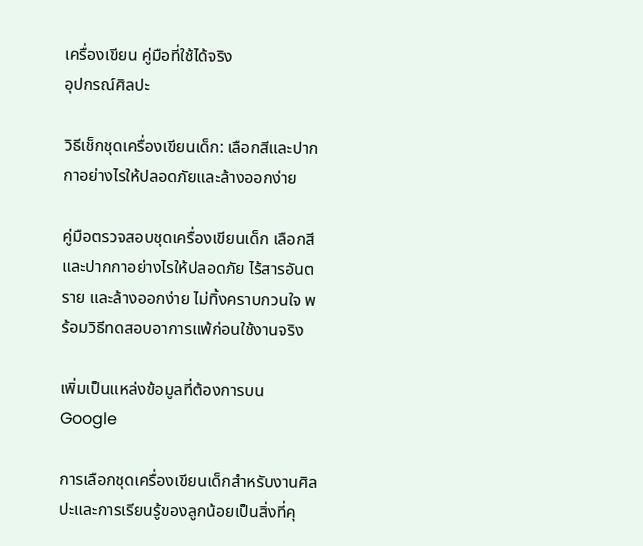เครื่องเขียน คู่มือที่ใช้ได้จริง
อุปกรณ์ศิลปะ

วิธีเช็กชุดเครื่องเขียนเด็ก: เลือกสีและปากกาอย่างไรให้ปลอดภัยและล้างออกง่าย

คู่มือตรวจสอบชุดเครื่องเขียนเด็ก เลือกสีและปากกาอย่างไรให้ปลอดภัย ไร้สารอันตราย และล้างออกง่าย ไม่ทิ้งคราบกวนใจ พร้อมวิธีทดสอบอาการแพ้ก่อนใช้งานจริง

เพิ่มเป็นแหล่งข้อมูลที่ต้องการบน Google

การเลือกชุดเครื่องเขียนเด็กสำหรับงานศิลปะและการเรียนรู้ของลูกน้อยเป็นสิ่งที่คุ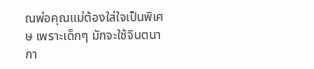ณพ่อคุณแม่ต้องใส่ใจเป็นพิเศษ เพราะเด็กๆ มักจะใช้จินตนากา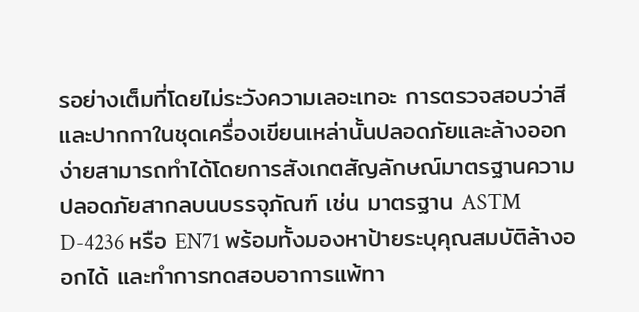รอย่างเต็มที่โดยไม่ระวังความเลอะเทอะ การตรวจสอบว่าสีและปากกาในชุดเครื่องเขียนเหล่านั้นปลอดภัยและล้างออกง่ายสามารถทำได้โดยการสังเกตสัญลักษณ์มาตรฐานความปลอดภัยสากลบนบรรจุภัณฑ์ เช่น มาตรฐาน ASTM D-4236 หรือ EN71 พร้อมทั้งมองหาป้ายระบุคุณสมบัติล้างออกได้ และทำการทดสอบอาการแพ้ทา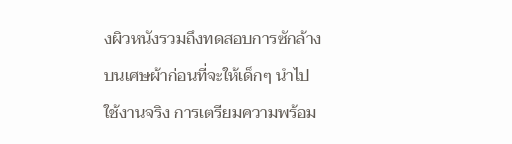งผิวหนังรวมถึงทดสอบการซักล้างบนเศษผ้าก่อนที่จะให้เด็กๆ นำไปใช้งานจริง การเตรียมความพร้อม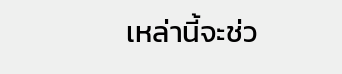เหล่านี้จะช่ว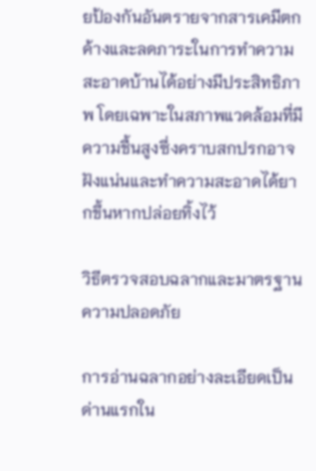ยป้องกันอันตรายจากสารเคมีตกค้างและลดภาระในการทำความสะอาดบ้านได้อย่างมีประสิทธิภาพ โดยเฉพาะในสภาพแวดล้อมที่มีความชื้นสูงซึ่งคราบสกปรกอาจฝังแน่นและทำความสะอาดได้ยากขึ้นหากปล่อยทิ้งไว้

วิธีตรวจสอบฉลากและมาตรฐานความปลอดภัย

การอ่านฉลากอย่างละเอียดเป็นด่านแรกใน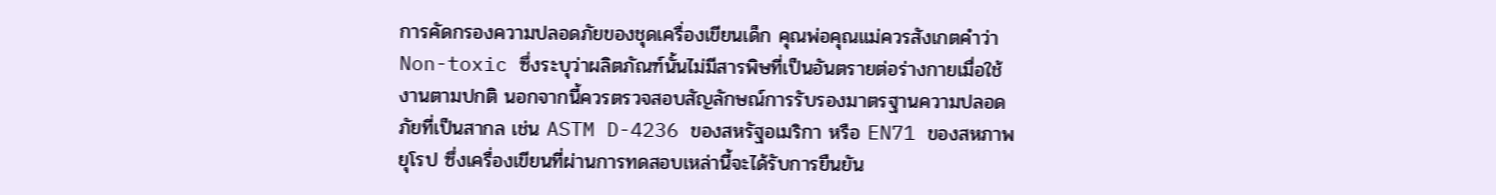การคัดกรองความปลอดภัยของชุดเครื่องเขียนเด็ก คุณพ่อคุณแม่ควรสังเกตคำว่า Non-toxic ซึ่งระบุว่าผลิตภัณฑ์นั้นไม่มีสารพิษที่เป็นอันตรายต่อร่างกายเมื่อใช้งานตามปกติ นอกจากนี้ควรตรวจสอบสัญลักษณ์การรับรองมาตรฐานความปลอดภัยที่เป็นสากล เช่น ASTM D-4236 ของสหรัฐอเมริกา หรือ EN71 ของสหภาพยุโรป ซึ่งเครื่องเขียนที่ผ่านการทดสอบเหล่านี้จะได้รับการยืนยัน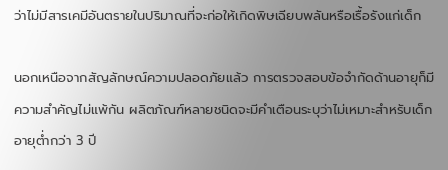ว่าไม่มีสารเคมีอันตรายในปริมาณที่จะก่อให้เกิดพิษเฉียบพลันหรือเรื้อรังแก่เด็ก

นอกเหนือจากสัญลักษณ์ความปลอดภัยแล้ว การตรวจสอบข้อจำกัดด้านอายุก็มีความสำคัญไม่แพ้กัน ผลิตภัณฑ์หลายชนิดจะมีคำเตือนระบุว่าไม่เหมาะสำหรับเด็กอายุต่ำกว่า 3 ปี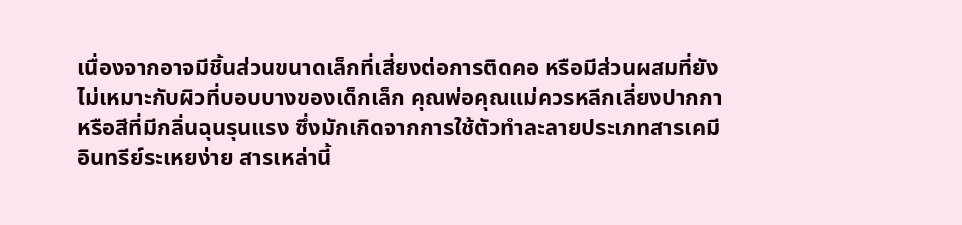เนื่องจากอาจมีชิ้นส่วนขนาดเล็กที่เสี่ยงต่อการติดคอ หรือมีส่วนผสมที่ยังไม่เหมาะกับผิวที่บอบบางของเด็กเล็ก คุณพ่อคุณแม่ควรหลีกเลี่ยงปากกาหรือสีที่มีกลิ่นฉุนรุนแรง ซึ่งมักเกิดจากการใช้ตัวทำละลายประเภทสารเคมีอินทรีย์ระเหยง่าย สารเหล่านี้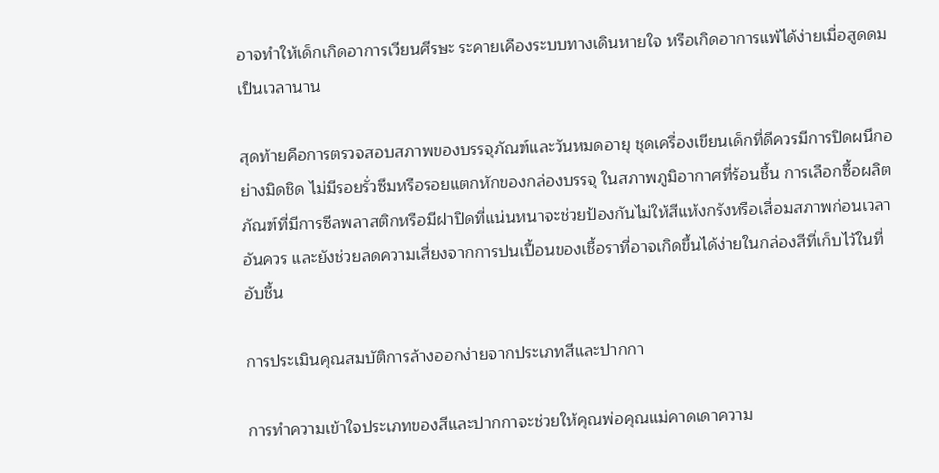อาจทำให้เด็กเกิดอาการเวียนศีรษะ ระคายเคืองระบบทางเดินหายใจ หรือเกิดอาการแพ้ได้ง่ายเมื่อสูดดมเป็นเวลานาน

สุดท้ายคือการตรวจสอบสภาพของบรรจุภัณฑ์และวันหมดอายุ ชุดเครื่องเขียนเด็กที่ดีควรมีการปิดผนึกอย่างมิดชิด ไม่มีรอยรั่วซึมหรือรอยแตกหักของกล่องบรรจุ ในสภาพภูมิอากาศที่ร้อนชื้น การเลือกซื้อผลิตภัณฑ์ที่มีการซีลพลาสติกหรือมีฝาปิดที่แน่นหนาจะช่วยป้องกันไม่ให้สีแห้งกรังหรือเสื่อมสภาพก่อนเวลาอันควร และยังช่วยลดความเสี่ยงจากการปนเปื้อนของเชื้อราที่อาจเกิดขึ้นได้ง่ายในกล่องสีที่เก็บไว้ในที่อับชื้น

การประเมินคุณสมบัติการล้างออกง่ายจากประเภทสีและปากกา

การทำความเข้าใจประเภทของสีและปากกาจะช่วยให้คุณพ่อคุณแม่คาดเดาความ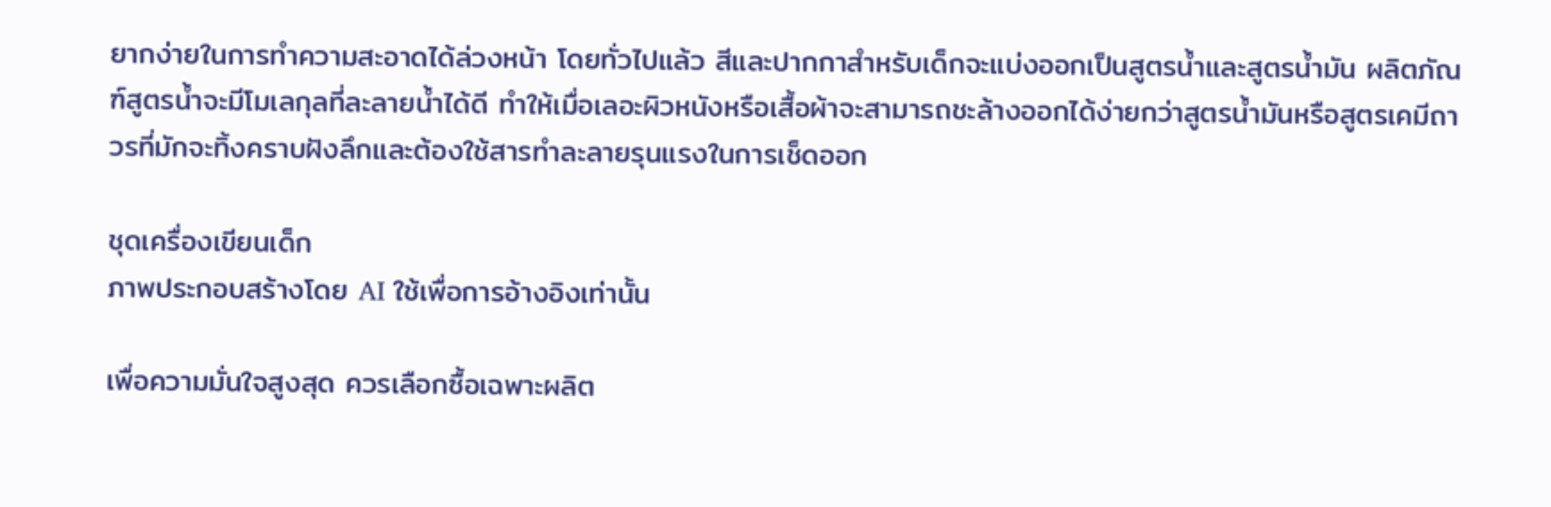ยากง่ายในการทำความสะอาดได้ล่วงหน้า โดยทั่วไปแล้ว สีและปากกาสำหรับเด็กจะแบ่งออกเป็นสูตรน้ำและสูตรน้ำมัน ผลิตภัณฑ์สูตรน้ำจะมีโมเลกุลที่ละลายน้ำได้ดี ทำให้เมื่อเลอะผิวหนังหรือเสื้อผ้าจะสามารถชะล้างออกได้ง่ายกว่าสูตรน้ำมันหรือสูตรเคมีถาวรที่มักจะทิ้งคราบฝังลึกและต้องใช้สารทำละลายรุนแรงในการเช็ดออก

ชุดเครื่องเขียนเด็ก
ภาพประกอบสร้างโดย AI ใช้เพื่อการอ้างอิงเท่านั้น

เพื่อความมั่นใจสูงสุด ควรเลือกซื้อเฉพาะผลิต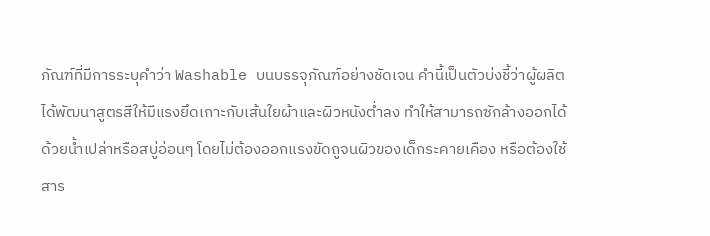ภัณฑ์ที่มีการระบุคำว่า Washable บนบรรจุภัณฑ์อย่างชัดเจน คำนี้เป็นตัวบ่งชี้ว่าผู้ผลิตได้พัฒนาสูตรสีให้มีแรงยึดเกาะกับเส้นใยผ้าและผิวหนังต่ำลง ทำให้สามารถซักล้างออกได้ด้วยน้ำเปล่าหรือสบู่อ่อนๆ โดยไม่ต้องออกแรงขัดถูจนผิวของเด็กระคายเคือง หรือต้องใช้สาร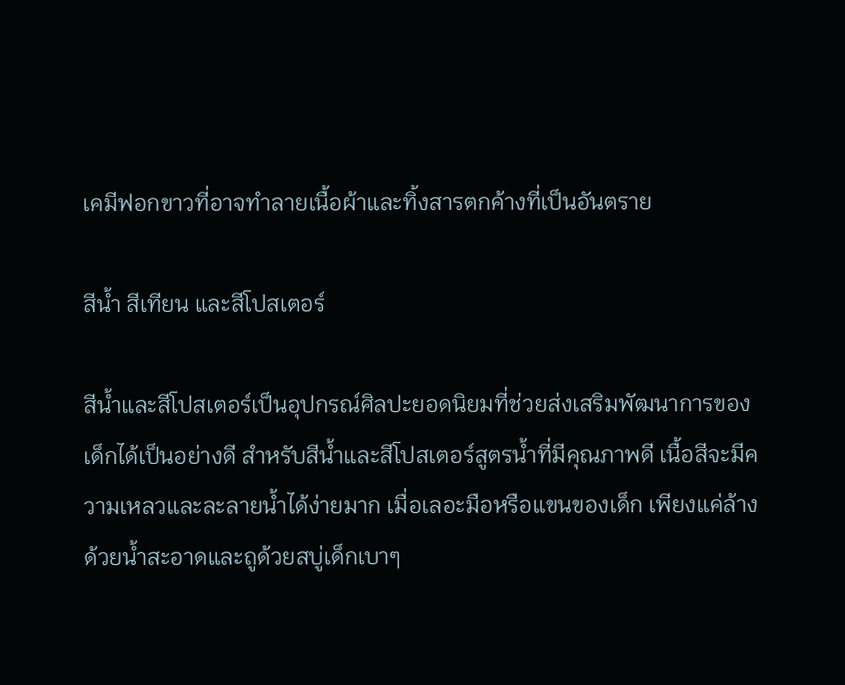เคมีฟอกขาวที่อาจทำลายเนื้อผ้าและทิ้งสารตกค้างที่เป็นอันตราย

สีน้ำ สีเทียน และสีโปสเตอร์

สีน้ำและสีโปสเตอร์เป็นอุปกรณ์ศิลปะยอดนิยมที่ช่วยส่งเสริมพัฒนาการของเด็กได้เป็นอย่างดี สำหรับสีน้ำและสีโปสเตอร์สูตรน้ำที่มีคุณภาพดี เนื้อสีจะมีความเหลวและละลายน้ำได้ง่ายมาก เมื่อเลอะมือหรือแขนของเด็ก เพียงแค่ล้างด้วยน้ำสะอาดและถูด้วยสบู่เด็กเบาๆ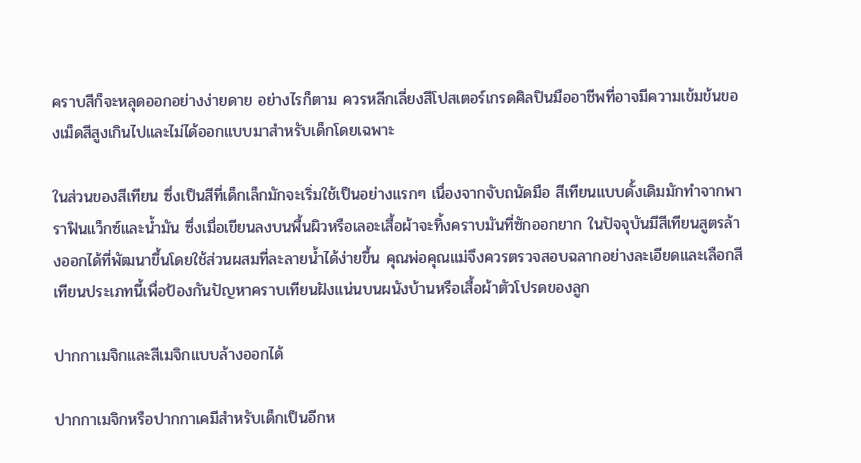คราบสีก็จะหลุดออกอย่างง่ายดาย อย่างไรก็ตาม ควรหลีกเลี่ยงสีโปสเตอร์เกรดศิลปินมืออาชีพที่อาจมีความเข้มข้นของเม็ดสีสูงเกินไปและไม่ได้ออกแบบมาสำหรับเด็กโดยเฉพาะ

ในส่วนของสีเทียน ซึ่งเป็นสีที่เด็กเล็กมักจะเริ่มใช้เป็นอย่างแรกๆ เนื่องจากจับถนัดมือ สีเทียนแบบดั้งเดิมมักทำจากพาราฟินแว็กซ์และน้ำมัน ซึ่งเมื่อเขียนลงบนพื้นผิวหรือเลอะเสื้อผ้าจะทิ้งคราบมันที่ซักออกยาก ในปัจจุบันมีสีเทียนสูตรล้างออกได้ที่พัฒนาขึ้นโดยใช้ส่วนผสมที่ละลายน้ำได้ง่ายขึ้น คุณพ่อคุณแม่จึงควรตรวจสอบฉลากอย่างละเอียดและเลือกสีเทียนประเภทนี้เพื่อป้องกันปัญหาคราบเทียนฝังแน่นบนผนังบ้านหรือเสื้อผ้าตัวโปรดของลูก

ปากกาเมจิกและสีเมจิกแบบล้างออกได้

ปากกาเมจิกหรือปากกาเคมีสำหรับเด็กเป็นอีกห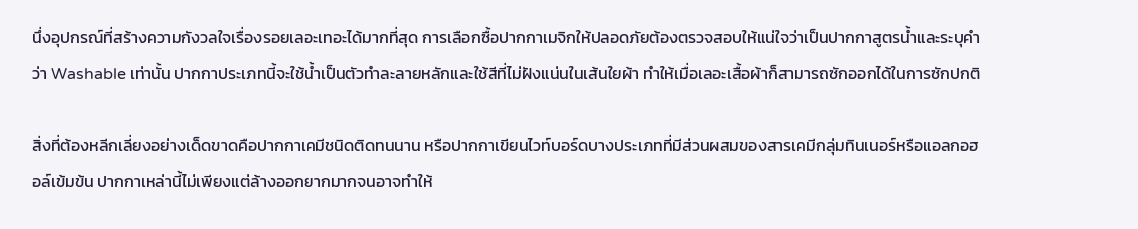นึ่งอุปกรณ์ที่สร้างความกังวลใจเรื่องรอยเลอะเทอะได้มากที่สุด การเลือกซื้อปากกาเมจิกให้ปลอดภัยต้องตรวจสอบให้แน่ใจว่าเป็นปากกาสูตรน้ำและระบุคำว่า Washable เท่านั้น ปากกาประเภทนี้จะใช้น้ำเป็นตัวทำละลายหลักและใช้สีที่ไม่ฝังแน่นในเส้นใยผ้า ทำให้เมื่อเลอะเสื้อผ้าก็สามารถซักออกได้ในการซักปกติ

สิ่งที่ต้องหลีกเลี่ยงอย่างเด็ดขาดคือปากกาเคมีชนิดติดทนนาน หรือปากกาเขียนไวท์บอร์ดบางประเภทที่มีส่วนผสมของสารเคมีกลุ่มทินเนอร์หรือแอลกอฮอล์เข้มข้น ปากกาเหล่านี้ไม่เพียงแต่ล้างออกยากมากจนอาจทำให้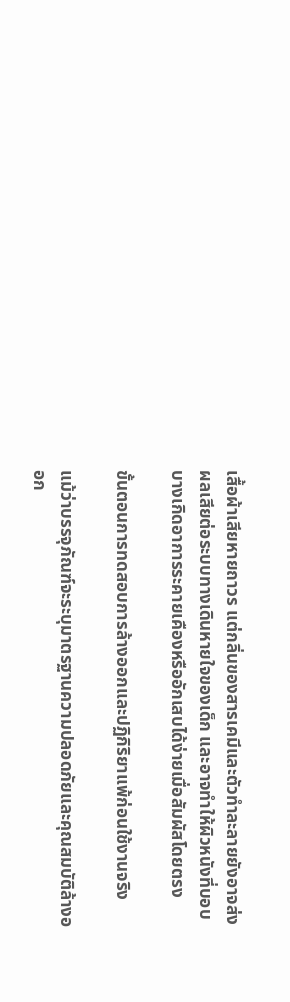เสื้อผ้าเสียหายถาวร แต่กลิ่นของสารเคมีและตัวทำละลายยังอาจส่งผลเสียต่อระบบทางเดินหายใจของเด็ก และอาจทำให้ผิวหนังที่บอบบางเกิดอาการระคายเคืองหรืออักเสบได้ง่ายเมื่อสัมผัสโดยตรง

ขั้นตอนการทดสอบการล้างออกและปฏิกิริยาแพ้ก่อนใช้งานจริง

แม้ว่าบรรจุภัณฑ์จะระบุมาตรฐานความปลอดภัยและคุณสมบัติล้างออก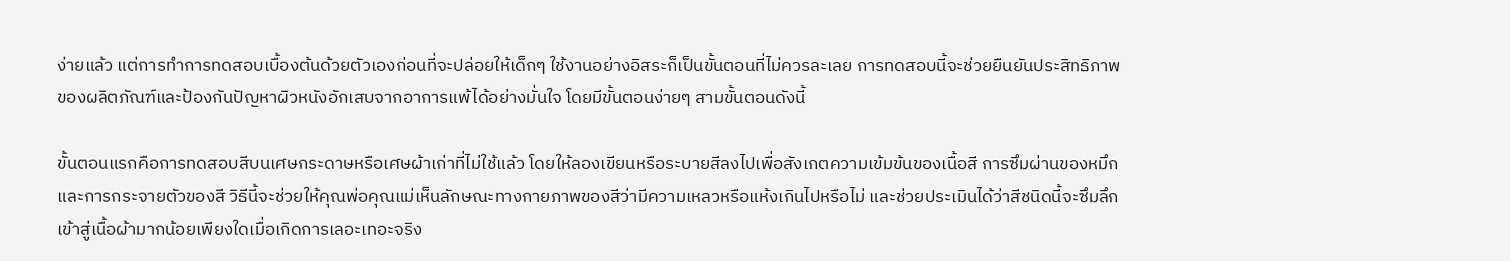ง่ายแล้ว แต่การทำการทดสอบเบื้องต้นด้วยตัวเองก่อนที่จะปล่อยให้เด็กๆ ใช้งานอย่างอิสระก็เป็นขั้นตอนที่ไม่ควรละเลย การทดสอบนี้จะช่วยยืนยันประสิทธิภาพของผลิตภัณฑ์และป้องกันปัญหาผิวหนังอักเสบจากอาการแพ้ได้อย่างมั่นใจ โดยมีขั้นตอนง่ายๆ สามขั้นตอนดังนี้

ขั้นตอนแรกคือการทดสอบสีบนเศษกระดาษหรือเศษผ้าเก่าที่ไม่ใช้แล้ว โดยให้ลองเขียนหรือระบายสีลงไปเพื่อสังเกตความเข้มข้นของเนื้อสี การซึมผ่านของหมึก และการกระจายตัวของสี วิธีนี้จะช่วยให้คุณพ่อคุณแม่เห็นลักษณะทางกายภาพของสีว่ามีความเหลวหรือแห้งเกินไปหรือไม่ และช่วยประเมินได้ว่าสีชนิดนี้จะซึมลึกเข้าสู่เนื้อผ้ามากน้อยเพียงใดเมื่อเกิดการเลอะเทอะจริง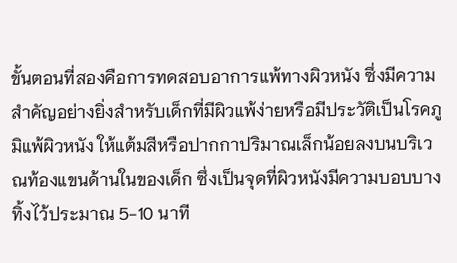ขั้นตอนที่สองคือการทดสอบอาการแพ้ทางผิวหนัง ซึ่งมีความสำคัญอย่างยิ่งสำหรับเด็กที่มีผิวแพ้ง่ายหรือมีประวัติเป็นโรคภูมิแพ้ผิวหนัง ให้แต้มสีหรือปากกาปริมาณเล็กน้อยลงบนบริเวณท้องแขนด้านในของเด็ก ซึ่งเป็นจุดที่ผิวหนังมีความบอบบาง ทิ้งไว้ประมาณ 5-10 นาที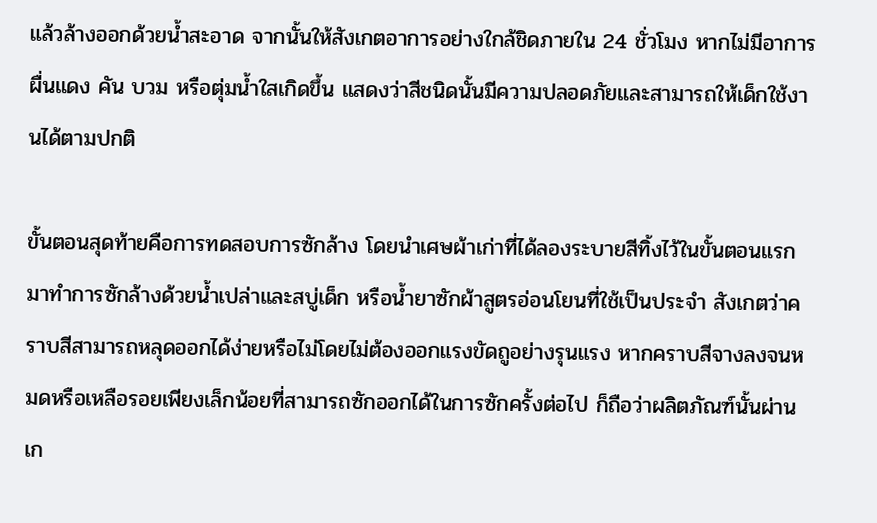แล้วล้างออกด้วยน้ำสะอาด จากนั้นให้สังเกตอาการอย่างใกล้ชิดภายใน 24 ชั่วโมง หากไม่มีอาการผื่นแดง คัน บวม หรือตุ่มน้ำใสเกิดขึ้น แสดงว่าสีชนิดนั้นมีความปลอดภัยและสามารถให้เด็กใช้งานได้ตามปกติ

ขั้นตอนสุดท้ายคือการทดสอบการซักล้าง โดยนำเศษผ้าเก่าที่ได้ลองระบายสีทิ้งไว้ในขั้นตอนแรกมาทำการซักล้างด้วยน้ำเปล่าและสบู่เด็ก หรือน้ำยาซักผ้าสูตรอ่อนโยนที่ใช้เป็นประจำ สังเกตว่าคราบสีสามารถหลุดออกได้ง่ายหรือไม่โดยไม่ต้องออกแรงขัดถูอย่างรุนแรง หากคราบสีจางลงจนหมดหรือเหลือรอยเพียงเล็กน้อยที่สามารถซักออกได้ในการซักครั้งต่อไป ก็ถือว่าผลิตภัณฑ์นั้นผ่านเก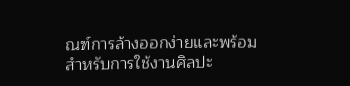ณฑ์การล้างออกง่ายและพร้อมสำหรับการใช้งานศิลปะ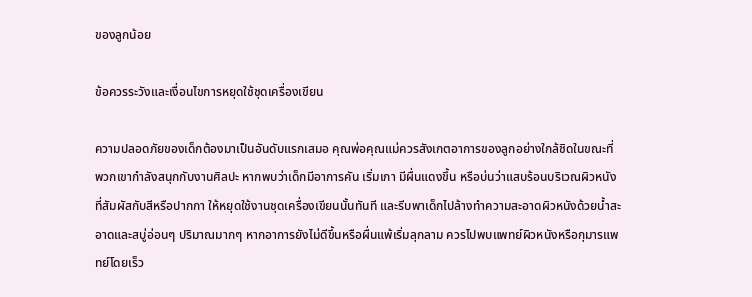ของลูกน้อย

ข้อควรระวังและเงื่อนไขการหยุดใช้ชุดเครื่องเขียน

ความปลอดภัยของเด็กต้องมาเป็นอันดับแรกเสมอ คุณพ่อคุณแม่ควรสังเกตอาการของลูกอย่างใกล้ชิดในขณะที่พวกเขากำลังสนุกกับงานศิลปะ หากพบว่าเด็กมีอาการคัน เริ่มเกา มีผื่นแดงขึ้น หรือบ่นว่าแสบร้อนบริเวณผิวหนังที่สัมผัสกับสีหรือปากกา ให้หยุดใช้งานชุดเครื่องเขียนนั้นทันที และรีบพาเด็กไปล้างทำความสะอาดผิวหนังด้วยน้ำสะอาดและสบู่อ่อนๆ ปริมาณมากๆ หากอาการยังไม่ดีขึ้นหรือผื่นแพ้เริ่มลุกลาม ควรไปพบแพทย์ผิวหนังหรือกุมารแพทย์โดยเร็ว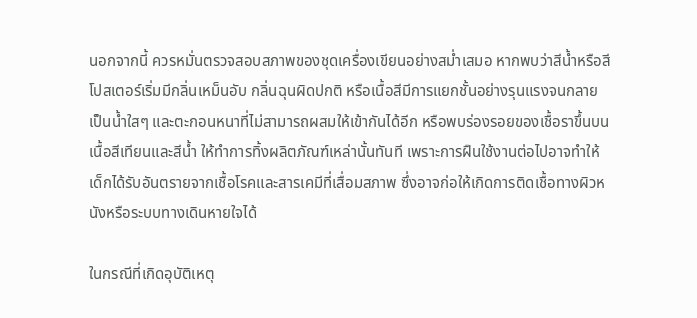นอกจากนี้ ควรหมั่นตรวจสอบสภาพของชุดเครื่องเขียนอย่างสม่ำเสมอ หากพบว่าสีน้ำหรือสีโปสเตอร์เริ่มมีกลิ่นเหม็นอับ กลิ่นฉุนผิดปกติ หรือเนื้อสีมีการแยกชั้นอย่างรุนแรงจนกลายเป็นน้ำใสๆ และตะกอนหนาที่ไม่สามารถผสมให้เข้ากันได้อีก หรือพบร่องรอยของเชื้อราขึ้นบนเนื้อสีเทียนและสีน้ำ ให้ทำการทิ้งผลิตภัณฑ์เหล่านั้นทันที เพราะการฝืนใช้งานต่อไปอาจทำให้เด็กได้รับอันตรายจากเชื้อโรคและสารเคมีที่เสื่อมสภาพ ซึ่งอาจก่อให้เกิดการติดเชื้อทางผิวหนังหรือระบบทางเดินหายใจได้

ในกรณีที่เกิดอุบัติเหตุ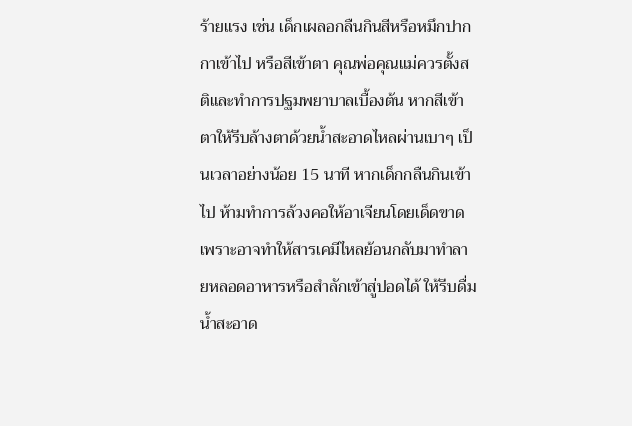ร้ายแรง เช่น เด็กเผลอกลืนกินสีหรือหมึกปากกาเข้าไป หรือสีเข้าตา คุณพ่อคุณแม่ควรตั้งสติและทำการปฐมพยาบาลเบื้องต้น หากสีเข้าตาให้รีบล้างตาด้วยน้ำสะอาดไหลผ่านเบาๆ เป็นเวลาอย่างน้อย 15 นาที หากเด็กกลืนกินเข้าไป ห้ามทำการล้วงคอให้อาเจียนโดยเด็ดขาด เพราะอาจทำให้สารเคมีไหลย้อนกลับมาทำลายหลอดอาหารหรือสำลักเข้าสู่ปอดได้ ให้รีบดื่มน้ำสะอาด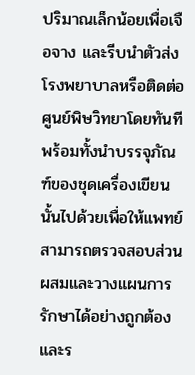ปริมาณเล็กน้อยเพื่อเจือจาง และรีบนำตัวส่งโรงพยาบาลหรือติดต่อศูนย์พิษวิทยาโดยทันที พร้อมทั้งนำบรรจุภัณฑ์ของชุดเครื่องเขียนนั้นไปด้วยเพื่อให้แพทย์สามารถตรวจสอบส่วนผสมและวางแผนการรักษาได้อย่างถูกต้องและร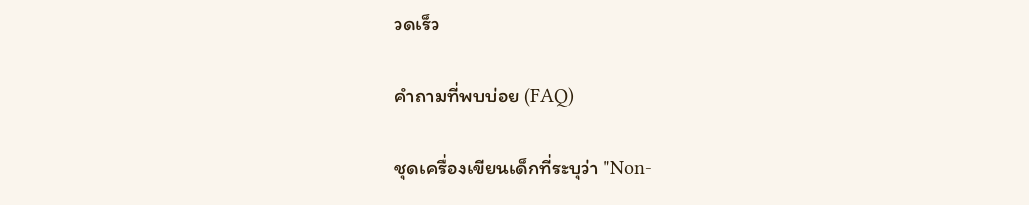วดเร็ว

คำถามที่พบบ่อย (FAQ)

ชุดเครื่องเขียนเด็กที่ระบุว่า "Non-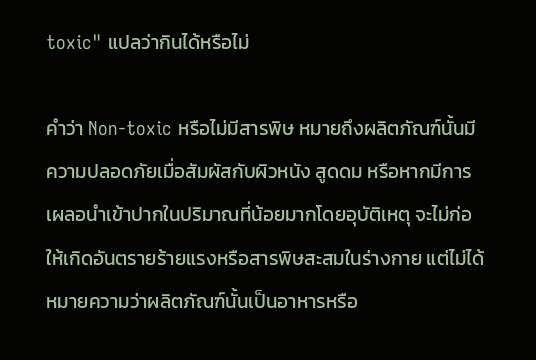toxic" แปลว่ากินได้หรือไม่

คำว่า Non-toxic หรือไม่มีสารพิษ หมายถึงผลิตภัณฑ์นั้นมีความปลอดภัยเมื่อสัมผัสกับผิวหนัง สูดดม หรือหากมีการเผลอนำเข้าปากในปริมาณที่น้อยมากโดยอุบัติเหตุ จะไม่ก่อให้เกิดอันตรายร้ายแรงหรือสารพิษสะสมในร่างกาย แต่ไม่ได้หมายความว่าผลิตภัณฑ์นั้นเป็นอาหารหรือ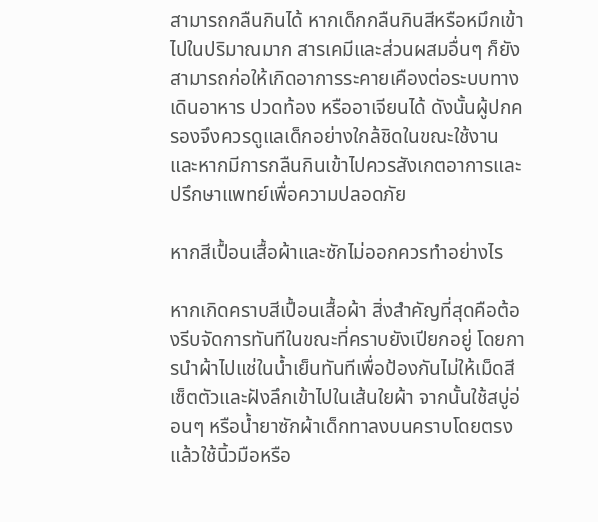สามารถกลืนกินได้ หากเด็กกลืนกินสีหรือหมึกเข้าไปในปริมาณมาก สารเคมีและส่วนผสมอื่นๆ ก็ยังสามารถก่อให้เกิดอาการระคายเคืองต่อระบบทางเดินอาหาร ปวดท้อง หรืออาเจียนได้ ดังนั้นผู้ปกครองจึงควรดูแลเด็กอย่างใกล้ชิดในขณะใช้งาน และหากมีการกลืนกินเข้าไปควรสังเกตอาการและปรึกษาแพทย์เพื่อความปลอดภัย

หากสีเปื้อนเสื้อผ้าและซักไม่ออกควรทำอย่างไร

หากเกิดคราบสีเปื้อนเสื้อผ้า สิ่งสำคัญที่สุดคือต้องรีบจัดการทันทีในขณะที่คราบยังเปียกอยู่ โดยการนำผ้าไปแช่ในน้ำเย็นทันทีเพื่อป้องกันไม่ให้เม็ดสีเซ็ตตัวและฝังลึกเข้าไปในเส้นใยผ้า จากนั้นใช้สบู่อ่อนๆ หรือน้ำยาซักผ้าเด็กทาลงบนคราบโดยตรงแล้วใช้นิ้วมือหรือ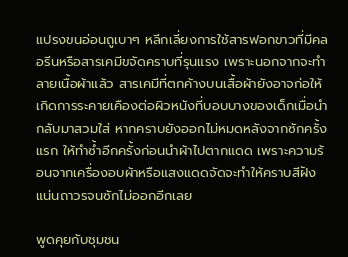แปรงขนอ่อนถูเบาๆ หลีกเลี่ยงการใช้สารฟอกขาวที่มีคลอรีนหรือสารเคมีขจัดคราบที่รุนแรง เพราะนอกจากจะทำลายเนื้อผ้าแล้ว สารเคมีที่ตกค้างบนเสื้อผ้ายังอาจก่อให้เกิดการระคายเคืองต่อผิวหนังที่บอบบางของเด็กเมื่อนำกลับมาสวมใส่ หากคราบยังออกไม่หมดหลังจากซักครั้งแรก ให้ทำซ้ำอีกครั้งก่อนนำผ้าไปตากแดด เพราะความร้อนจากเครื่องอบผ้าหรือแสงแดดจัดจะทำให้คราบสีฝังแน่นถาวรจนซักไม่ออกอีกเลย

พูดคุยกับชุมชน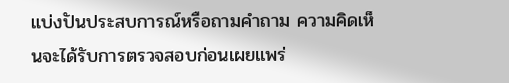แบ่งปันประสบการณ์หรือถามคำถาม ความคิดเห็นจะได้รับการตรวจสอบก่อนเผยแพร่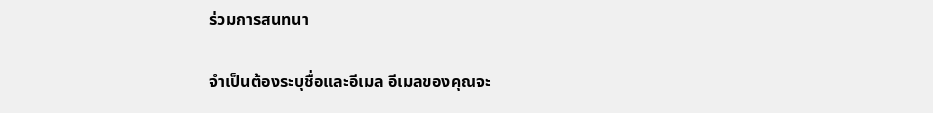ร่วมการสนทนา

จำเป็นต้องระบุชื่อและอีเมล อีเมลของคุณจะ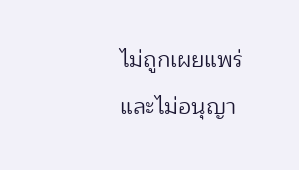ไม่ถูกเผยแพร่ และไม่อนุญา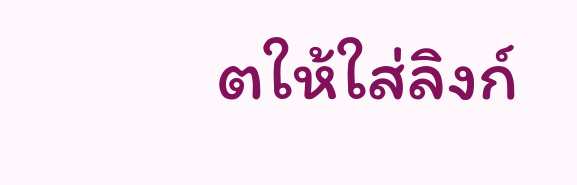ตให้ใส่ลิงก์